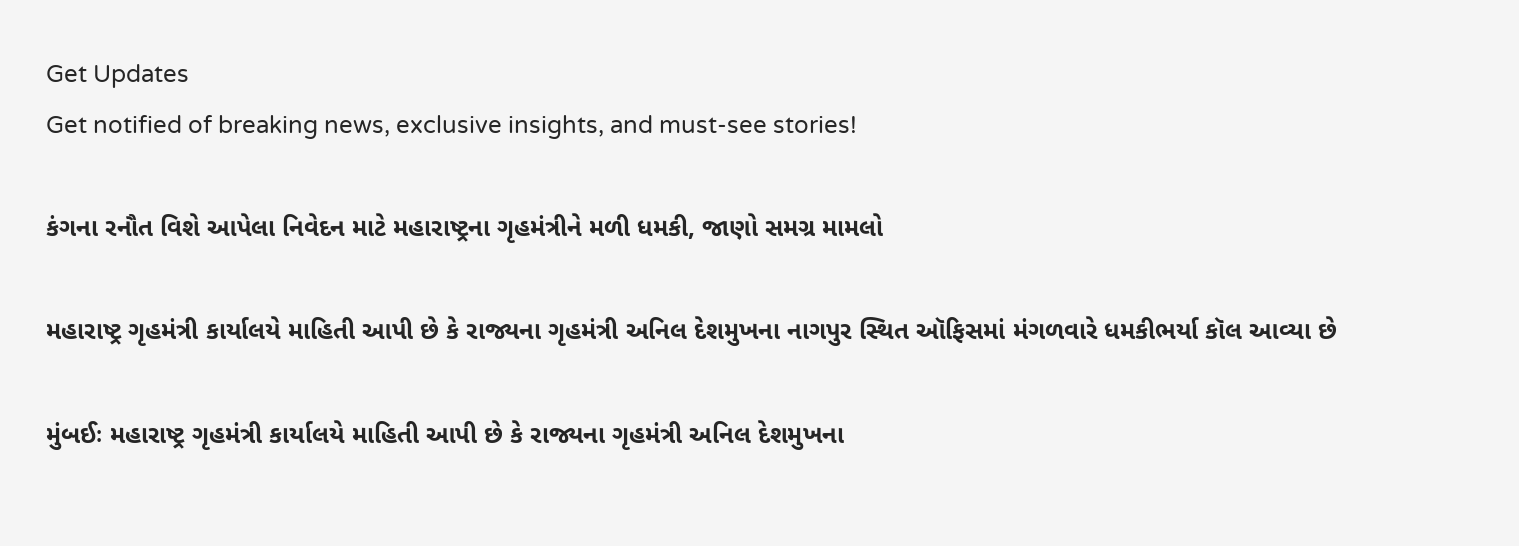Get Updates
Get notified of breaking news, exclusive insights, and must-see stories!

કંગના રનૌત વિશે આપેલા નિવેદન માટે મહારાષ્ટ્રના ગૃહમંત્રીને મળી ધમકી, જાણો સમગ્ર મામલો

મહારાષ્ટ્ર ગૃહમંત્રી કાર્યાલયે માહિતી આપી છે કે રાજ્યના ગૃહમંત્રી અનિલ દેશમુખના નાગપુર સ્થિત ઑફિસમાં મંગળવારે ધમકીભર્યા કૉલ આવ્યા છે

મુંબઈઃ મહારાષ્ટ્ર ગૃહમંત્રી કાર્યાલયે માહિતી આપી છે કે રાજ્યના ગૃહમંત્રી અનિલ દેશમુખના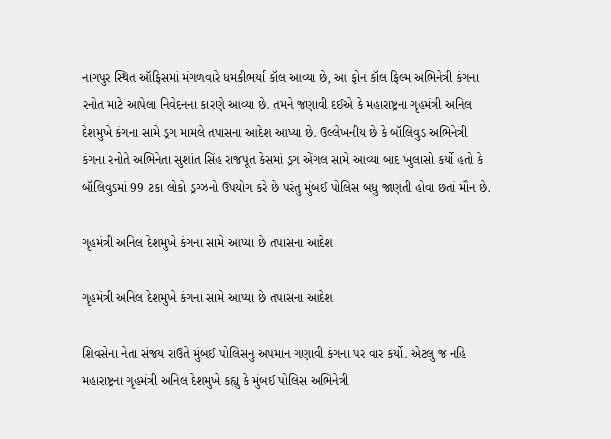નાગપુર સ્થિત ઑફિસમાં મંગળવારે ધમકીભર્યા કૉલ આવ્યા છે, આ ફોન કૉલ ફિલ્મ અભિનેત્રી કંગના રનોત માટે આપેલા નિવેદનના કારણે આવ્યા છે. તમને જણાવી દઈએ કે મહારાષ્ટ્રના ગૃહમંત્રી અનિલ દેશમુખે કંગના સામે ડ્રગ મામલે તપાસના આદેશ આપ્યા છે. ઉલ્લેખનીય છે કે બૉલિવુડ અભિનેત્રી કંગના રનોતે અભિનેતા સુશાંત સિંહ રાજપૂત કેસમાં ડ્રગ એંગલ સામે આવ્યા બાદ ખુલાસો કર્યો હતો કે બૉલિવુડમાં 99 ટકા લોકો ડ્રગ્ઝનો ઉપયોગ કરે છે પરંતુ મુંબઈ પોલિસ બધુ જાણતી હોવા છતાં મૌન છે.

ગૃહમંત્રી અનિલ દેશમુખે કંગના સામે આપ્યા છે તપાસના આદેશ

ગૃહમંત્રી અનિલ દેશમુખે કંગના સામે આપ્યા છે તપાસના આદેશ

શિવસેના નેતા સંજય રાઉતે મુંબઈ પોલિસનુ અપમાન ગણાવી કંગના પર વાર કર્યો. એટલુ જ નહિ મહારાષ્ટ્રના ગૃહમંત્રી અનિલ દેશમુખે કહ્યુ કે મુંબઈ પોલિસ અભિનેત્રી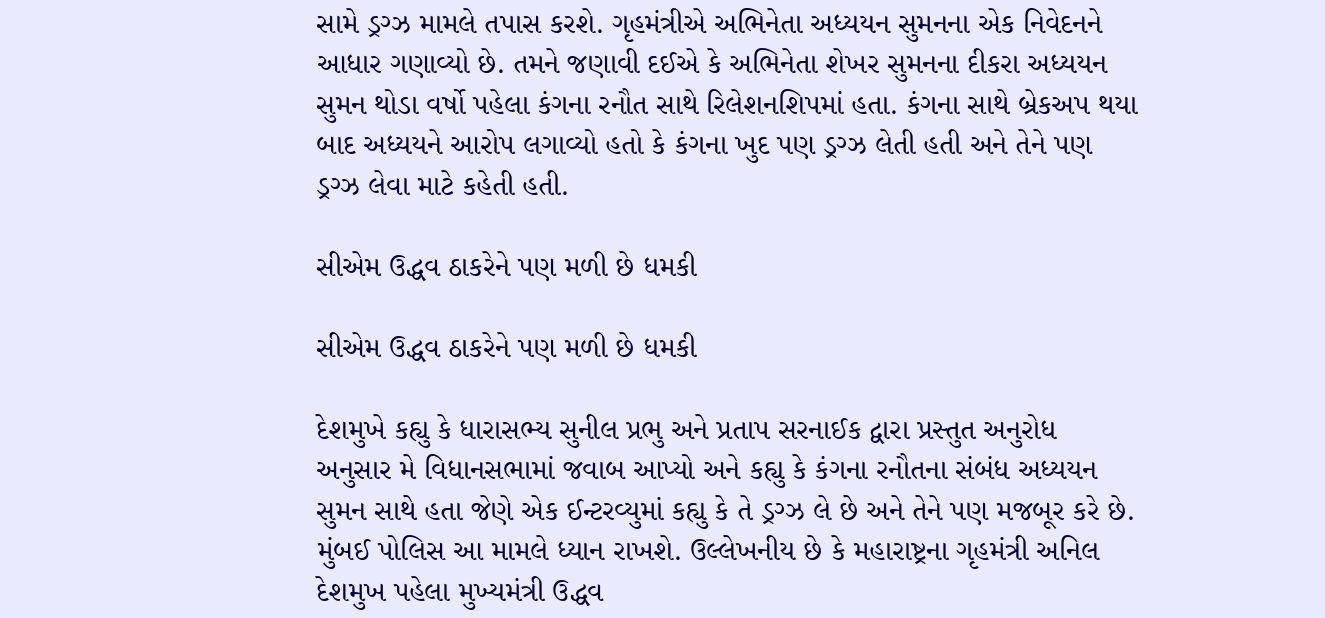સામે ડ્રગ્ઝ મામલે તપાસ કરશે. ગૃહમંત્રીએ અભિનેતા અધ્યયન સુમનના એક નિવેદનને આધાર ગણાવ્યો છે. તમને જણાવી દઈએ કે અભિનેતા શેખર સુમનના દીકરા અધ્યયન સુમન થોડા વર્ષો પહેલા કંગના રનૌત સાથે રિલેશનશિપમાં હતા. કંગના સાથે બ્રેકઅપ થયા બાદ અધ્યયને આરોપ લગાવ્યો હતો કે કંગના ખુદ પણ ડ્રગ્ઝ લેતી હતી અને તેને પણ ડ્રગ્ઝ લેવા માટે કહેતી હતી.

સીએમ ઉદ્ધવ ઠાકરેને પણ મળી છે ધમકી

સીએમ ઉદ્ધવ ઠાકરેને પણ મળી છે ધમકી

દેશમુખે કહ્યુ કે ધારાસભ્ય સુનીલ પ્રભુ અને પ્રતાપ સરનાઈક દ્વારા પ્રસ્તુત અનુરોધ અનુસાર મે વિધાનસભામાં જવાબ આપ્યો અને કહ્યુ કે કંગના રનૌતના સંબંધ અધ્યયન સુમન સાથે હતા જેણે એક ઈન્ટરવ્યુમાં કહ્યુ કે તે ડ્રગ્ઝ લે છે અને તેને પણ મજબૂર કરે છે. મુંબઈ પોલિસ આ મામલે ધ્યાન રાખશે. ઉલ્લેખનીય છે કે મહારાષ્ટ્રના ગૃહમંત્રી અનિલ દેશમુખ પહેલા મુખ્યમંત્રી ઉદ્ધવ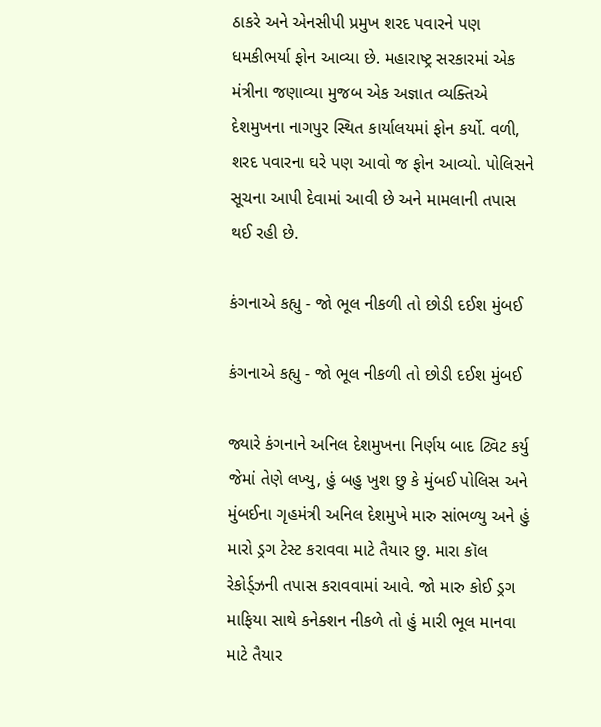ઠાકરે અને એનસીપી પ્રમુખ શરદ પવારને પણ ધમકીભર્યા ફોન આવ્યા છે. મહારાષ્ટ્ર સરકારમાં એક મંત્રીના જણાવ્યા મુજબ એક અજ્ઞાત વ્યક્તિએ દેશમુખના નાગપુર સ્થિત કાર્યાલયમાં ફોન કર્યો. વળી, શરદ પવારના ઘરે પણ આવો જ ફોન આવ્યો. પોલિસને સૂચના આપી દેવામાં આવી છે અને મામલાની તપાસ થઈ રહી છે.

કંગનાએ કહ્યુ - જો ભૂલ નીકળી તો છોડી દઈશ મુંબઈ

કંગનાએ કહ્યુ - જો ભૂલ નીકળી તો છોડી દઈશ મુંબઈ

જ્યારે કંગનાને અનિલ દેશમુખના નિર્ણય બાદ ટ્વિટ કર્યુ જેમાં તેણે લખ્યુ, હું બહુ ખુશ છુ કે મુંબઈ પોલિસ અને મુંબઈના ગૃહમંત્રી અનિલ દેશમુખે મારુ સાંભળ્યુ અને હું મારો ડ્રગ ટેસ્ટ કરાવવા માટે તૈયાર છુ. મારા કૉલ રેકોર્ડ્ઝની તપાસ કરાવવામાં આવે. જો મારુ કોઈ ડ્રગ માફિયા સાથે કનેક્શન નીકળે તો હું મારી ભૂલ માનવા માટે તૈયાર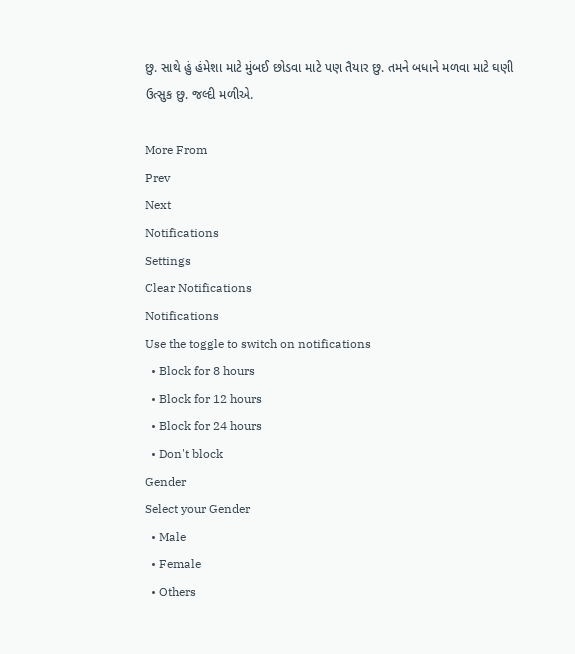છુ. સાથે હું હંમેશા માટે મુંબઈ છોડવા માટે પણ તૈયાર છુ. તમને બધાને મળવા માટે ઘણી ઉત્સુક છુ. જલ્દી મળીએ.

More From
Prev
Next
Notifications
Settings
Clear Notifications
Notifications
Use the toggle to switch on notifications
  • Block for 8 hours
  • Block for 12 hours
  • Block for 24 hours
  • Don't block
Gender
Select your Gender
  • Male
  • Female
  • Others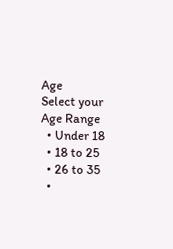Age
Select your Age Range
  • Under 18
  • 18 to 25
  • 26 to 35
  •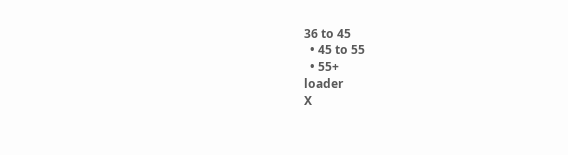36 to 45
  • 45 to 55
  • 55+
loader
X